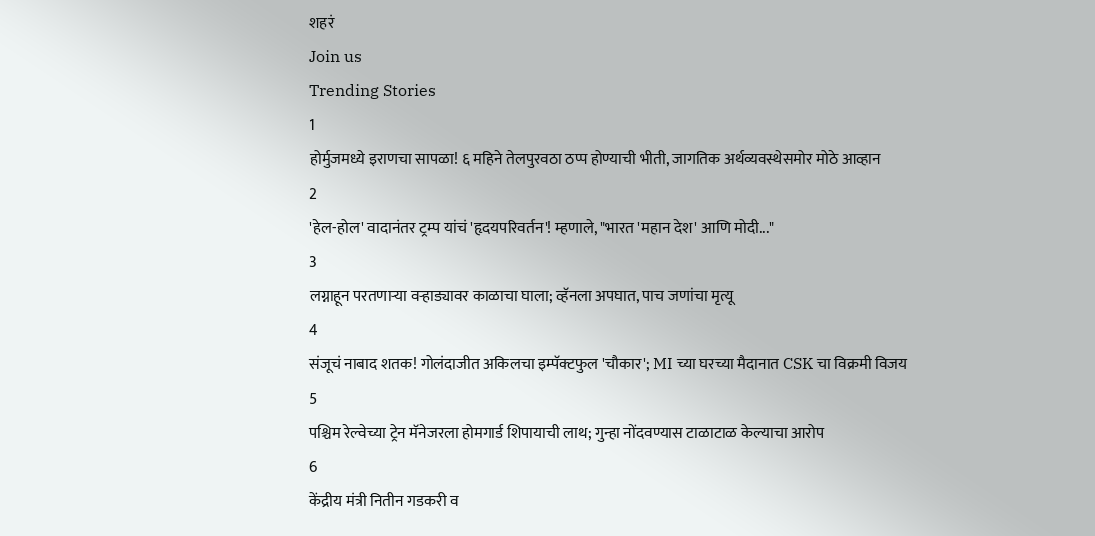शहरं
Join us
Trending Stories
1
होर्मुजमध्ये इराणचा सापळा! ६ महिने तेलपुरवठा ठप्प होण्याची भीती, जागतिक अर्थव्यवस्थेसमोर मोठे आव्हान
2
'हेल-होल' वादानंतर ट्रम्प यांचं 'हृदयपरिवर्तन'! म्हणाले, "भारत 'महान देश' आणि मोदी..."
3
लग्नाहून परतणाऱ्या वऱ्हाड्यावर काळाचा घाला; व्हॅनला अपघात, पाच जणांचा मृत्यू
4
संजूचं नाबाद शतक! गोलंदाजीत अकिलचा इम्पॅक्टफुल 'चौकार'; MI च्या घरच्या मैदानात CSK चा विक्रमी विजय
5
पश्चिम रेल्वेच्या ट्रेन मॅनेजरला होमगार्ड शिपायाची लाथ; गुन्हा नोंदवण्यास टाळाटाळ केल्याचा आरोप
6
केंद्रीय मंत्री नितीन गडकरी व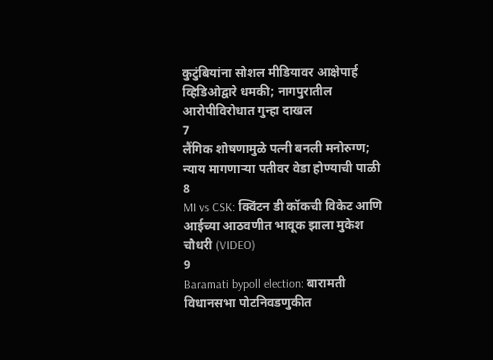कुटुंबियांना सोशल मीडियावर आक्षेपार्ह व्हिडिओद्वारे धमकी; नागपुरातील आरोपीविरोधात गुन्हा दाखल
7
लैंगिक शोषणामुळे पत्नी बनली मनोरुग्ण; न्याय मागणाऱ्या पतीवर वेडा होण्याची पाळी
8
MI vs CSK: क्विंटन डी कॉकची विकेट आणि आईच्या आठवणीत भावूक झाला मुकेश चौधरी (VIDEO)
9
Baramati bypoll election: बारामती विधानसभा पोटनिवडणुकीत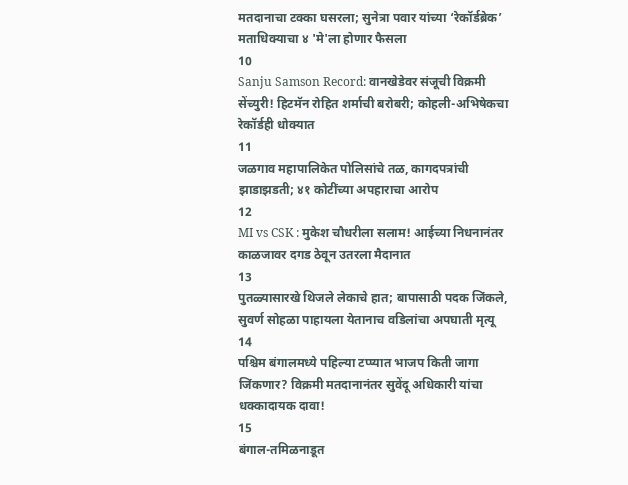मतदानाचा टक्का घसरला; सुनेत्रा पवार यांच्या ‘रेकॉर्डब्रेक’ मताधिक्याचा ४ 'मे'ला होणार फैसला
10
Sanju Samson Record: वानखेडेवर संजूची विक्रमी सेंच्युरी! हिटमॅन रोहित शर्माची बरोबरी; कोहली-अभिषेकचा रेकॉर्डही धोक्यात
11
जळगाव महापालिकेत पोलिसांचे तळ, कागदपत्रांची झाडाझडती; ४१ कोटींच्या अपहाराचा आरोप
12
MI vs CSK : मुकेश चौधरीला सलाम! आईच्या निधनानंतर काळजावर दगड ठेवून उतरला मैदानात
13
पुतळ्यासारखे थिजले लेकाचे हात; बापासाठी पदक जिंकले, सुवर्ण सोहळा पाहायला येतानाच वडिलांचा अपघाती मृत्यू
14
पश्चिम बंगालमध्ये पहिल्या टप्प्यात भाजप किती जागा जिंकणार? विक्रमी मतदानानंतर सुवेंदू अधिकारी यांचा धक्कादायक दावा!
15
बंगाल-तमिळनाडूत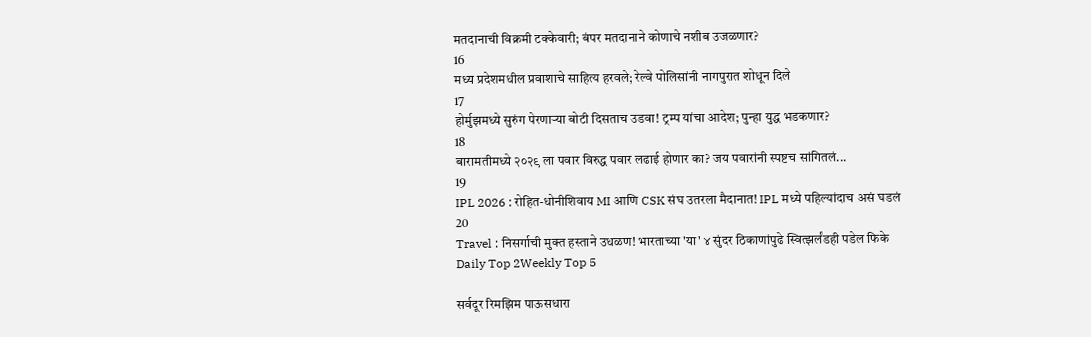मतदानाची विक्रमी टक्केवारी; बंपर मतदानाने कोणाचे नशीब उजळणार?
16
मध्य प्रदेशमधील प्रवाशाचे साहित्य हरवले; रेल्वे पोलिसांनी नागपुरात शोधून दिले
17
होर्मुझमध्ये सुरुंग पेरणाऱ्या बोटी दिसताच उडवा! ट्रम्प यांचा आदेश; पुन्हा युद्ध भडकणार?
18
बारामतीमध्ये २०२९ ला पवार विरुद्ध पवार लढाई होणार का? जय पवारांनी स्पष्टच सांगितलं...
19
IPL 2026 : रोहित-धोनीशिवाय MI आणि CSK संघ उतरला मैदानात! IPL मध्ये पहिल्यांदाच असं घडलं
20
Travel : निसर्गाची मुक्त हस्ताने उधळण! भारताच्या 'या' ४ सुंदर ठिकाणांपुढे स्वित्झर्लंडही पडेल फिके
Daily Top 2Weekly Top 5

सर्वदूर रिमझिम पाऊसधारा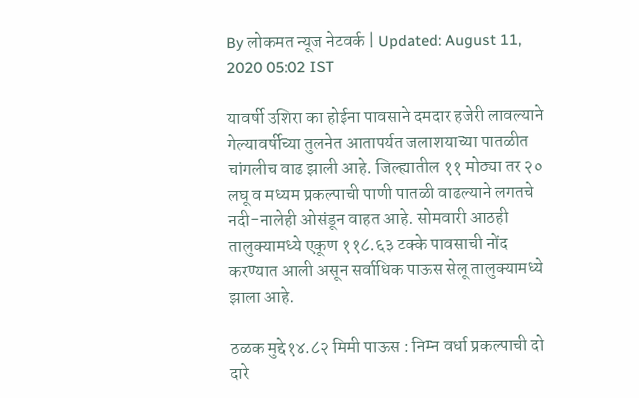By लोकमत न्यूज नेटवर्क | Updated: August 11, 2020 05:02 IST

यावर्षी उशिरा का होईना पावसाने दमदार हजेरी लावल्याने गेल्यावर्षीच्या तुलनेत आतापर्यत जलाशयाच्या पातळीत चांगलीच वाढ झाली आहे. जिल्ह्यातील ११ मोठ्या तर २० लघू व मध्यम प्रकल्पाची पाणी पातळी वाढल्याने लगतचे नदी-नालेही ओसंडून वाहत आहे. सोमवारी आठही तालुक्यामध्ये एकूण ११८.६३ टक्के पावसाची नोंद करण्यात आली असून सर्वाधिक पाऊस सेलू तालुक्यामध्ये झाला आहे.

ठळक मुद्दे१४.८२ मिमी पाऊस : निम्न वर्धा प्रकल्पाची दो दारे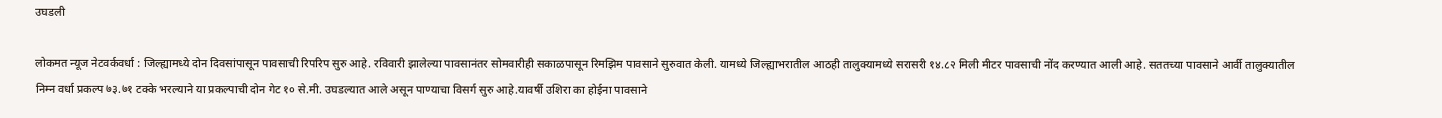उघडली

लोकमत न्यूज नेटवर्कवर्धा : जिल्ह्यामध्ये दोन दिवसांपासून पावसाची रिपरिप सुरु आहे. रविवारी झालेल्या पावसानंतर सोमवारीही सकाळपासून रिमझिम पावसाने सुरुवात केली. यामध्ये जिल्ह्याभरातील आठही तालुक्यामध्ये सरासरी १४.८२ मिली मीटर पावसाची नोंद करण्यात आली आहे. सततच्या पावसाने आर्वी तालुक्यातील निम्न वर्धा प्रकल्प ७३.७१ टक्के भरल्याने या प्रकल्पाची दोन गेट १० से.मी. उघडल्यात आले असून पाण्याचा विसर्ग सुरु आहे.यावर्षी उशिरा का होईना पावसाने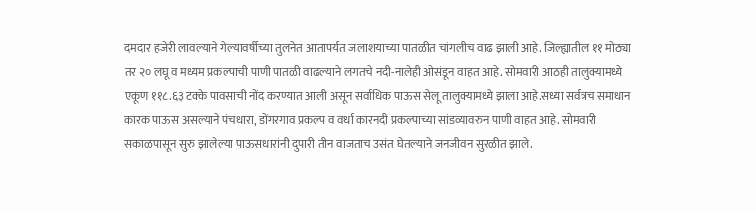दमदार हजेरी लावल्याने गेल्यावर्षीच्या तुलनेत आतापर्यत जलाशयाच्या पातळीत चांगलीच वाढ झाली आहे. जिल्ह्यातील ११ मोठ्या तर २० लघू व मध्यम प्रकल्पाची पाणी पातळी वाढल्याने लगतचे नदी-नालेही ओसंडून वाहत आहे. सोमवारी आठही तालुक्यामध्ये एकूण ११८.६३ टक्के पावसाची नोंद करण्यात आली असून सर्वाधिक पाऊस सेलू तालुक्यामध्ये झाला आहे.सध्या सर्वत्रच समाधान कारक पाऊस असल्याने पंचधारा, डोंगरगाव प्रकल्प व वर्धा कारनदी प्रकल्पाच्या सांडव्यावरुन पाणी वाहत आहे. सोमवारी सकाळपासून सुरु झालेल्या पाऊसधारांनी दुपारी तीन वाजताच उसंत घेतल्याने जनजीवन सुरळीत झाले.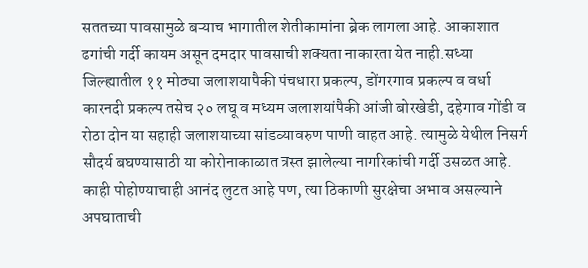सततच्या पावसामुळे बऱ्याच भागातील शेतीकामांना ब्रेक लागला आहे. आकाशात ढगांची गर्दी कायम असून दमदार पावसाची शक्यता नाकारता येत नाही.सध्या जिल्ह्यातील ११ मोठ्या जलाशयापैकी पंचधारा प्रकल्प, डोंगरगाव प्रकल्प व वर्धा कारनदी प्रकल्प तसेच २० लघू व मध्यम जलाशयांपैकी आंजी बोरखेडी, दहेगाव गोंडी व रोठा दोन या सहाही जलाशयाच्या सांडव्यावरुण पाणी वाहत आहे. त्यामुळे येथील निसर्ग सौदर्य बघण्यासाठी या कोरोनाकाळात त्रस्त झालेल्या नागरिकांची गर्दी उसळत आहे. काही पोहोण्याचाही आनंद लुटत आहे पण, त्या ठिकाणी सुरक्षेचा अभाव असल्याने अपघाताची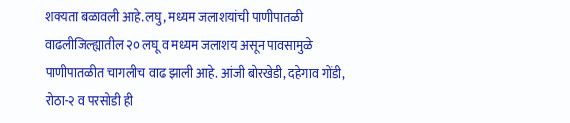शक्यता बळावली आहे.लघु, मध्यम जलाशयांची पाणीपातळी वाढलीजिल्ह्यातील २० लघू व मध्यम जलाशय असून पावसामुळे पाणीपातळीत चागलीच वाढ झाली आहे. आंजी बोरखेडी, दहेगाव गोंडी, रोठा-२ व परसोडी ही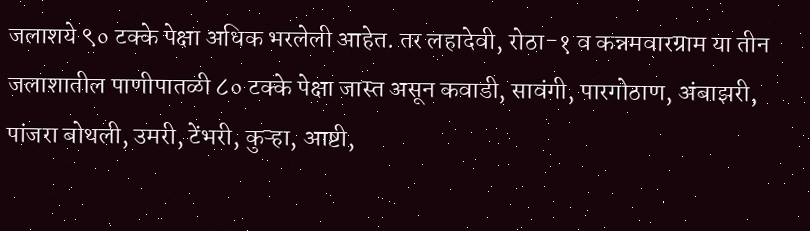जलाशये ९० टक्के पेक्षा अधिक भरलेली आहेत. तर लहादेवी, रोठा-१ व कन्नमवारग्राम या तीन जलाशातील पाणीपातळी ८० टक्के पेक्षा जास्त असून कवाडी, सावंगी, पारगोठाण, अंबाझरी, पांजरा बोथली, उमरी, टेंभरी, कुऱ्हा, आष्टी,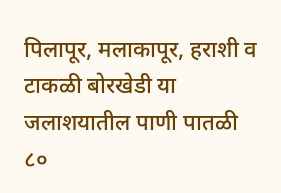पिलापूर, मलाकापूर, हराशी व टाकळी बोरखेडी या जलाशयातील पाणी पातळी ८०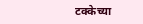टक्केच्या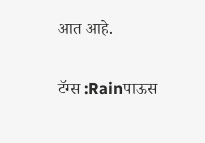आत आहे.

टॅग्स :Rainपाऊस